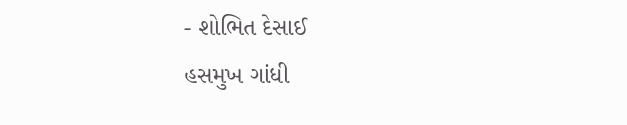- શોભિત દેસાઈ
હસમુખ ગાંધી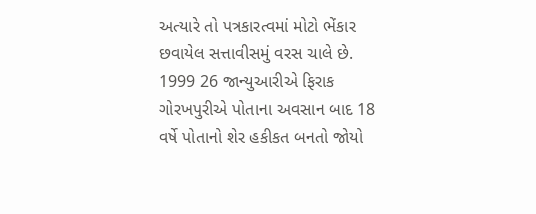અત્યારે તો પત્રકારત્વમાં મોટો ભેંકાર છવાયેલ સત્તાવીસમું વરસ ચાલે છે. 1999 26 જાન્યુઆરીએ ફિરાક ગોરખપુરીએ પોતાના અવસાન બાદ 18 વર્ષે પોતાનો શેર હકીકત બનતો જોયો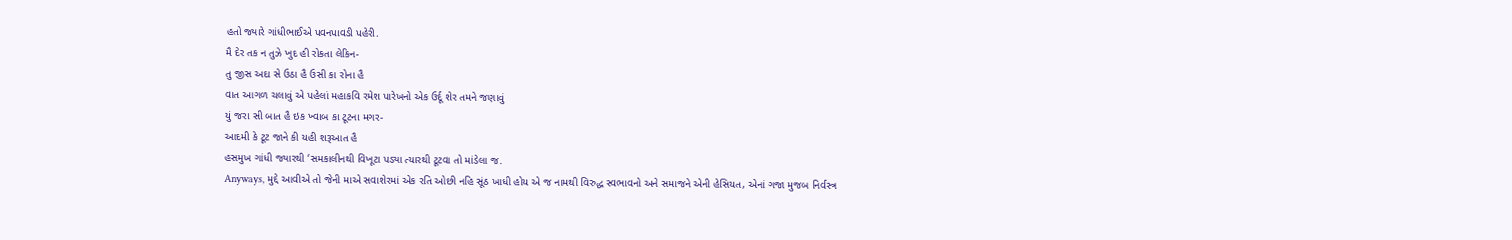હતો જ્યારે ગાંધીભાઈએ પવનપાવડી પહેરી.
મૈ દેર તક ન તુઝે ખુદ હી રોકતા લેકિન-
તુ જીસ અદા સે ઉઠા હૈ ઉસી કા રોના હૈ
વાત આગળ ચલાવું એ પહેલાં મહાકવિ રમેશ પારેખનો એક ઉર્દૂ શેર તમને જણાવું
યું જરા સી બાત હૈ ઇક ખ્વાબ કા ટૂટના મગર-
આદમી કે ટૂટ જાને કી યહી શરૂઆત હૈ
હસમુખ ગાંધી જ્યારથી ‘સમકાલીનથી વિખૂટા પડ્યા ત્યારથી ટૂટવા તો માંડેલા જ.
Anyways, મુદ્દે આવીએ તો જેની માએ સવાશેરમાં એક રતિ ઓછી નહિ સૂંઠ ખાધી હોય એ જ નામથી વિરુદ્ધ સ્વભાવનો અને સમાજને એની હેસિયત, એનાં ગજા મુજબ નિર્વસ્ત્ર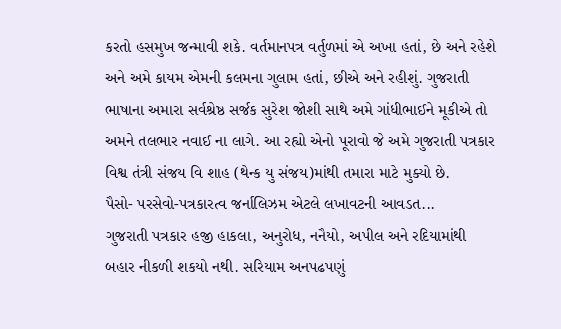કરતો હસમુખ જન્માવી શકે. વર્તમાનપત્ર વર્તુળમાં એ અખા હતાં, છે અને રહેશે અને અમે કાયમ એમની કલમના ગુલામ હતાં, છીએ અને રહીશું. ગુજરાતી ભાષાના અમારા સર્વશ્રેષ્ઠ સર્જક સુરેશ જોશી સાથે અમે ગાંધીભાઈને મૂકીએ તો અમને તલભાર નવાઈ ના લાગે. આ રહ્યો એનો પૂરાવો જે અમે ગુજરાતી પત્રકાર વિશ્વ તંત્રી સંજય વિ શાહ (થેન્ક યુ સંજય)માંથી તમારા માટે મુક્યો છે.
પૈસો- પરસેવો-પત્રકારત્વ જર્નાલિઝમ એટલે લખાવટની આવડત...
ગુજરાતી પત્રકાર હજી હાકલા, અનુરોધ, નનૈયો, અપીલ અને રદિયામાંથી બહાર નીકળી શકયો નથી. સરિયામ અનપઢપણું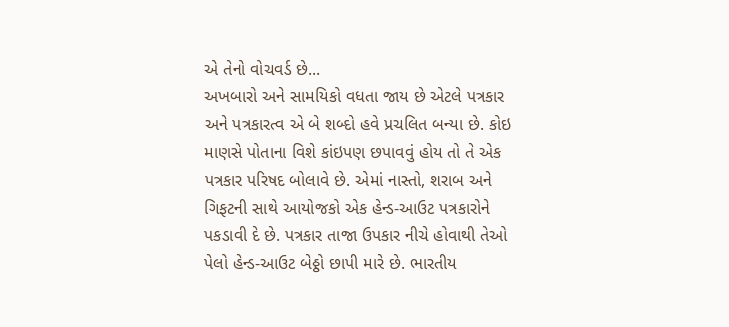એ તેનો વોચવર્ડ છે...
અખબારો અને સામયિકો વધતા જાય છે એટલે પત્રકાર અને પત્રકારત્વ એ બે શબ્દો હવે પ્રચલિત બન્યા છે. કોઇ માણસે પોતાના વિશે કાંઇપણ છપાવવું હોય તો તે એક પત્રકાર પરિષદ બોલાવે છે. એમાં નાસ્તો, શરાબ અને ગિફટની સાથે આયોજકો એક હેન્ડ-આઉટ પત્રકારોને પકડાવી દે છે. પત્રકાર તાજા ઉપકાર નીચે હોવાથી તેઓ પેલો હેન્ડ-આઉટ બેઠ્ઠો છાપી મારે છે. ભારતીય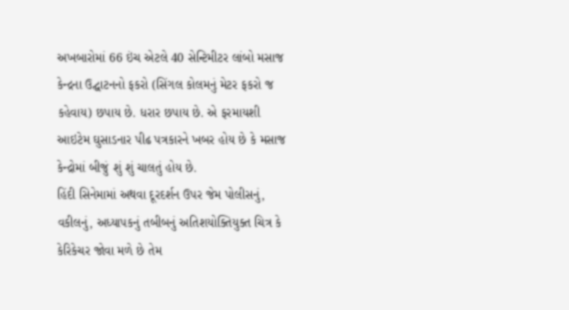અખબારોમાં 66 ઇંચ એટલે 40 સેન્ટિમીટર લાંબો મસાજ કેન્દ્રના ઉદ્ઘાટનનો ફકરો (સિંગલ કોલમનું મેટર ફકરો જ કહેવાય) છપાય છે. ધરાર છપાય છે. એ ફરમાયશી આઇટેમ ઘુસાડનાર પીઢ પત્રકારને ખબર હોય છે કે મસાજ કેન્દ્રોમાં બીજું શું શું ચાલતું હોય છે.
હિંદી સિનેમામાં અથવા દૂરદર્શન ઉપર જેમ પોલીસનું, વકીલનું, અધ્યાપકનું તબીબનું અતિશયોક્તિયુક્ત ચિત્ર કે કેરિકેચર જોવા મળે છે તેમ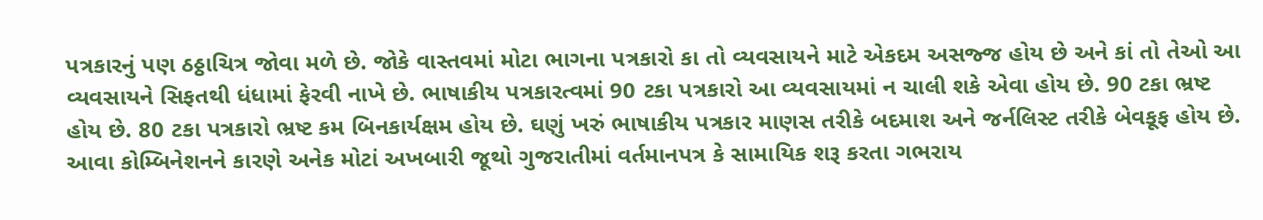પત્રકારનું પણ ઠઠ્ઠાચિત્ર જોવા મળે છે. જોકે વાસ્તવમાં મોટા ભાગના પત્રકારો કા તો વ્યવસાયને માટે એકદમ અસજ્જ હોય છે અને કાં તો તેઓ આ વ્યવસાયને સિફતથી ધંધામાં ફેરવી નાખે છે. ભાષાકીય પત્રકારત્વમાં 90 ટકા પત્રકારો આ વ્યવસાયમાં ન ચાલી શકે એવા હોય છે. 90 ટકા ભ્રષ્ટ હોય છે. 80 ટકા પત્રકારો ભ્રષ્ટ કમ બિનકાર્યક્ષમ હોય છે. ઘણું ખરું ભાષાકીય પત્રકાર માણસ તરીકે બદમાશ અને જર્નલિસ્ટ તરીકે બેવકૂફ હોય છે. આવા કોમ્બિનેશનને કારણે અનેક મોટાં અખબારી જૂથો ગુજરાતીમાં વર્તમાનપત્ર કે સામાયિક શરૂ કરતા ગભરાય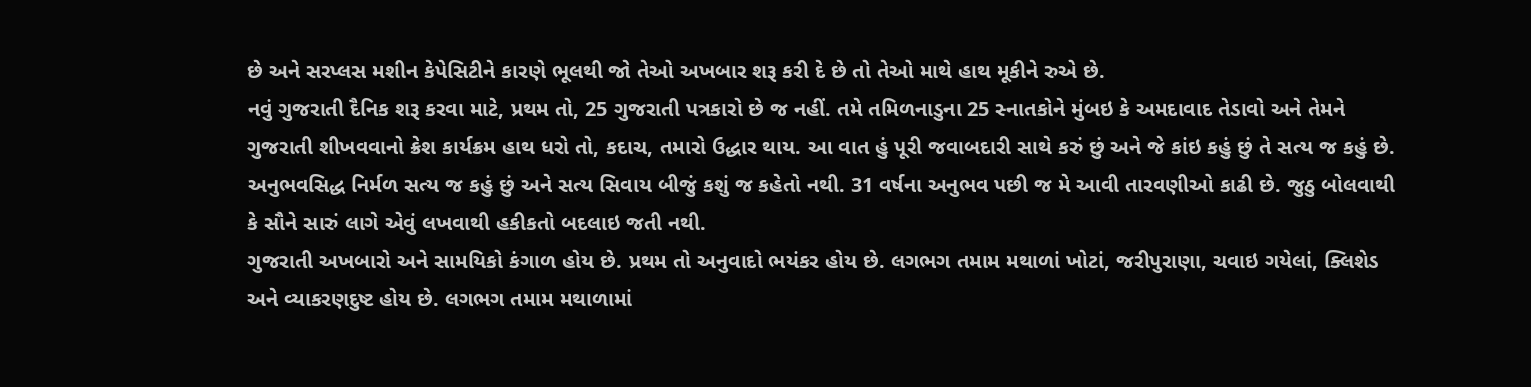છે અને સરપ્લસ મશીન કેપેસિટીને કારણે ભૂલથી જો તેઓ અખબાર શરૂ કરી દે છે તો તેઓ માથે હાથ મૂકીને રુએ છે.
નવું ગુજરાતી દૈનિક શરૂ કરવા માટે, પ્રથમ તો, 25 ગુજરાતી પત્રકારો છે જ નહીં. તમે તમિળનાડુના 25 સ્નાતકોને મુંબઇ કે અમદાવાદ તેડાવો અને તેમને ગુજરાતી શીખવવાનો ક્રેશ કાર્યક્રમ હાથ ધરો તો, કદાચ, તમારો ઉદ્ધાર થાય. આ વાત હું પૂરી જવાબદારી સાથે કરું છું અને જે કાંઇ કહું છું તે સત્ય જ કહું છે. અનુભવસિદ્ધ નિર્મળ સત્ય જ કહું છું અને સત્ય સિવાય બીજું કશું જ કહેતો નથી. 31 વર્ષના અનુભવ પછી જ મે આવી તારવણીઓ કાઢી છે. જુઠુ બોલવાથી કે સૌને સારું લાગે એવું લખવાથી હકીકતો બદલાઇ જતી નથી.
ગુજરાતી અખબારો અને સામયિકો કંગાળ હોય છે. પ્રથમ તો અનુવાદો ભયંકર હોય છે. લગભગ તમામ મથાળાં ખોટાં, જરીપુરાણા, ચવાઇ ગયેલાં, ક્લિશેડ અને વ્યાકરણદુષ્ટ હોય છે. લગભગ તમામ મથાળામાં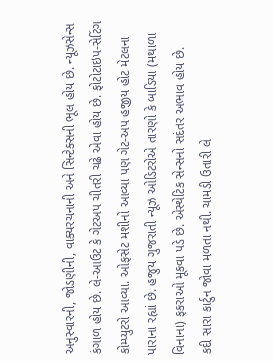અનુસ્વારની, જોડણીની, વાક્યરચનાની અને સિન્ટેક્સની ભૂલ હોય છે. ન્યૂઝસેન્સ કંગાળ હોય છે. લે-આઉટ કે ગેટઅપ ચીતરી ચઢે એવા હોય છે. ફોટોટાઇપ-સેટિંગ કોમ્પ્યુટરો આવ્યા. ઓફસેટ મશીનો આવ્યા પણ ગેટ-અપ હજીય હોટ મેટલના પારાના રહ્યાં છે. હજુય ગુજરાતી ન્યૂઝ ઓડિટરોએ તારણો કે બાડિયા (મથાળા વિનાના) ફકરાઓ મૂકવા પડે છે. એસ્થેટિક સેન્સનો સદંતર અભાવ હોય છે.
કદી સારા કાર્ટુન જોવા મળતા નથી. ચામડી ઉતારી લે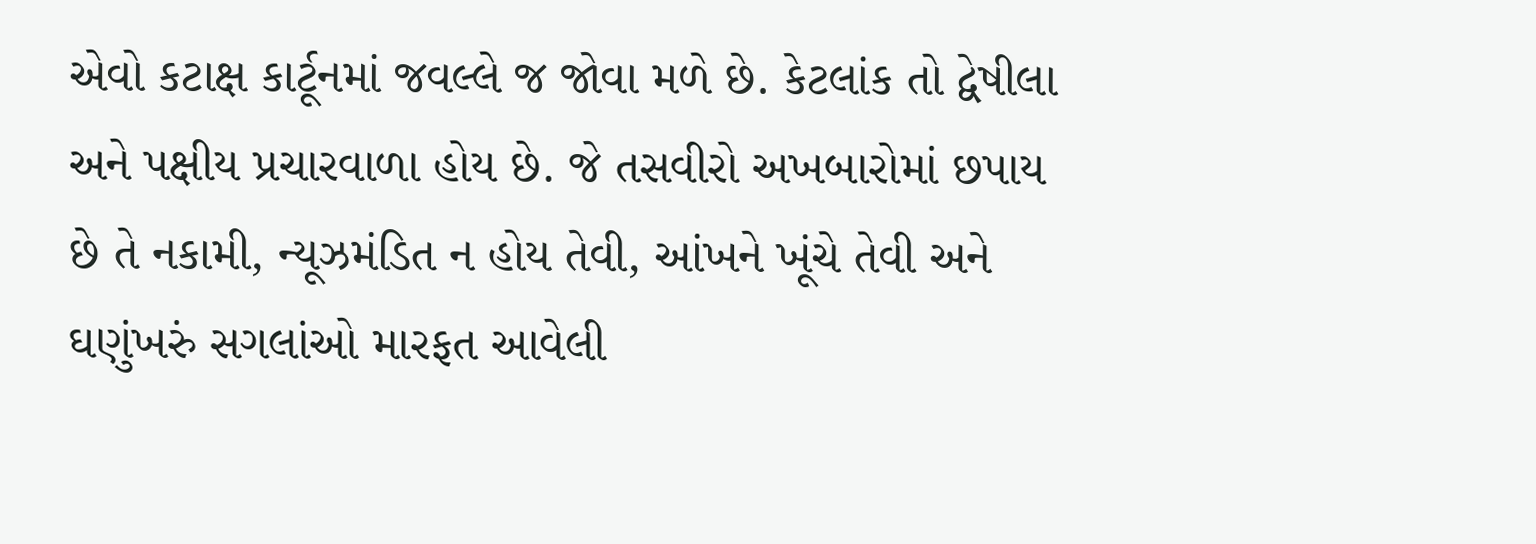એવો કટાક્ષ કાર્ટૂનમાં જવલ્લે જ જોવા મળે છે. કેટલાંક તો દ્વેષીલા અને પક્ષીય પ્રચારવાળા હોય છે. જે તસવીરો અખબારોમાં છપાય છે તે નકામી, ન્યૂઝમંડિત ન હોય તેવી, આંખને ખૂંચે તેવી અને ઘણુંખરું સગલાંઓ મારફત આવેલી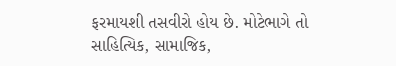ફરમાયશી તસવીરો હોય છે. મોટેભાગે તો સાહિત્યિક, સામાજિક,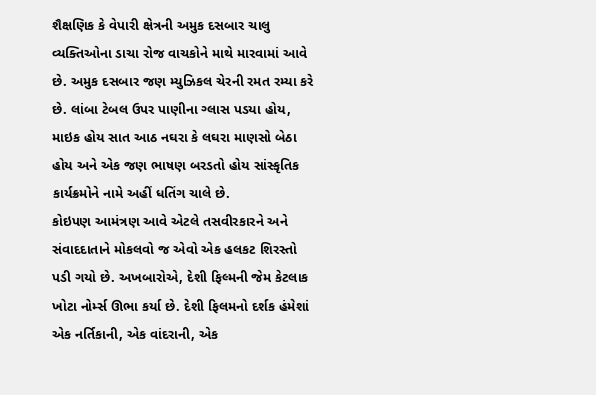શૈક્ષણિક કે વેપારી ક્ષેત્રની અમુક દસબાર ચાલુ વ્યક્તિઓના ડાચા રોજ વાચકોને માથે મારવામાં આવે છે. અમુક દસબાર જણ મ્યુઝિકલ ચેરની રમત રમ્યા કરે છે. લાંબા ટેબલ ઉપર પાણીના ગ્લાસ પડયા હોય, માઇક હોય સાત આઠ નઘરા કે લઘરા માણસો બેઠા હોય અને એક જણ ભાષણ બરડતો હોય સાંસ્કૃતિક કાર્યક્રમોને નામે અહીં ધતિંગ ચાલે છે.
કોઇપણ આમંત્રણ આવે એટલે તસવીરકારને અને સંવાદદાતાને મોકલવો જ એવો એક હલકટ શિરસ્તો પડી ગયો છે. અખબારોએ, દેશી ફિલ્મની જેમ કેટલાક ખોટા નોર્મ્સ ઊભા કર્યા છે. દેશી ફિલમનો દર્શક હંમેશાં એક નર્તિકાની, એક વાંદરાની, એક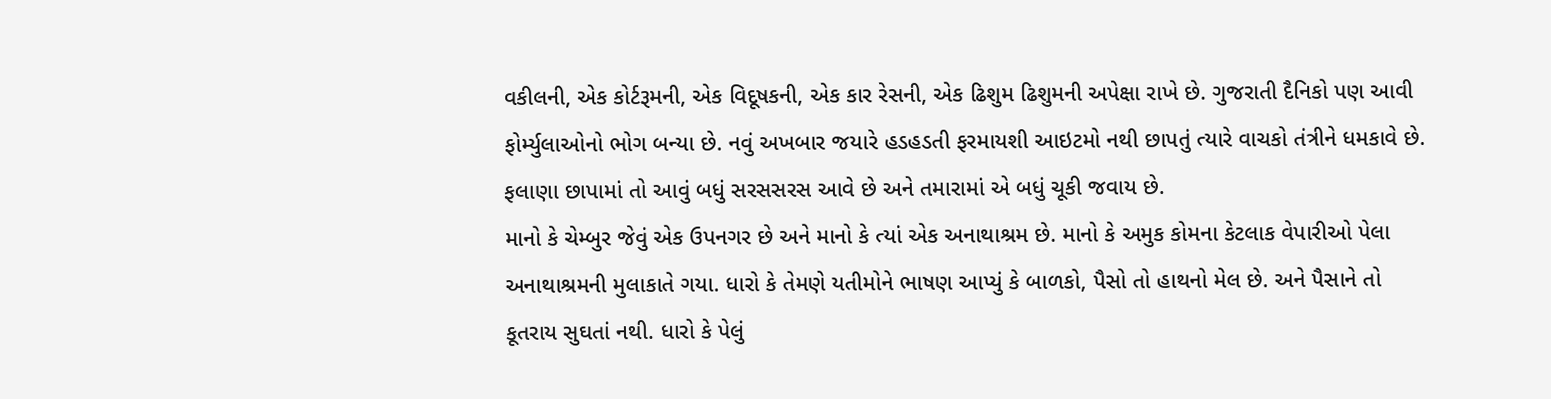વકીલની, એક કોર્ટરૂમની, એક વિદૂષકની, એક કાર રેસની, એક ઢિશુમ ઢિશુમની અપેક્ષા રાખે છે. ગુજરાતી દૈનિકો પણ આવી ફોર્મ્યુલાઓનો ભોગ બન્યા છે. નવું અખબાર જયારે હડહડતી ફરમાયશી આઇટમો નથી છાપતું ત્યારે વાચકો તંત્રીને ધમકાવે છે. ફલાણા છાપામાં તો આવું બધું સરસસરસ આવે છે અને તમારામાં એ બધું ચૂકી જવાય છે.
માનો કે ચેમ્બુર જેવું એક ઉપનગર છે અને માનો કે ત્યાં એક અનાથાશ્રમ છે. માનો કે અમુક કોમના કેટલાક વેપારીઓ પેલા અનાથાશ્રમની મુલાકાતે ગયા. ધારો કે તેમણે યતીમોને ભાષણ આપ્યું કે બાળકો, પૈસો તો હાથનો મેલ છે. અને પૈસાને તો કૂતરાય સુઘતાં નથી. ધારો કે પેલું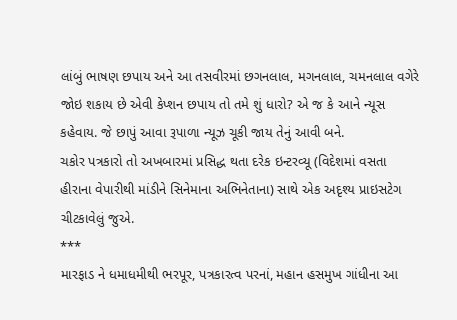લાંબું ભાષણ છપાય અને આ તસવીરમાં છગનલાલ, મગનલાલ, ચમનલાલ વગેરે જોઇ શકાય છે એવી કેપ્શન છપાય તો તમે શું ધારો? એ જ કે આને ન્યૂસ કહેવાય. જે છાપું આવા રૂપાળા ન્યૂઝ ચૂકી જાય તેનું આવી બને.
ચકોર પત્રકારો તો અખબારમાં પ્રસિદ્ધ થતા દરેક ઇન્ટરવ્યૂ (વિદેશમાં વસતા હીરાના વેપારીથી માંડીને સિનેમાના અભિનેતાના) સાથે એક અદૃશ્ય પ્રાઇસટેગ ચીટકાવેલું જુએ.
***
મારફાડ ને ધમાધમીથી ભરપૂર, પત્રકારત્વ પરનાં, મહાન હસમુખ ગાંધીના આ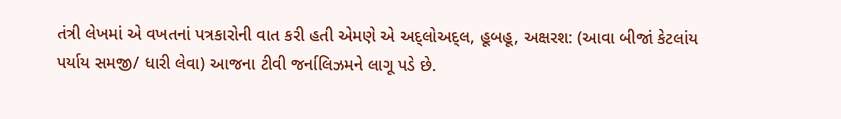તંત્રી લેખમાં એ વખતનાં પત્રકારોની વાત કરી હતી એમણે એ અદ્લોઅદ્લ, હૂબહૂ, અક્ષરશ: (આવા બીજાં કેટલાંય પર્યાય સમજી/ ધારી લેવા) આજના ટીવી જર્નાલિઝમને લાગૂ પડે છે.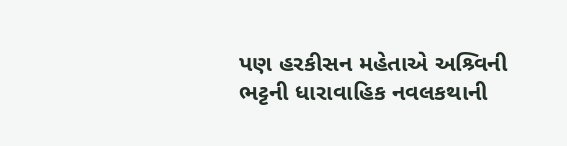પણ હરકીસન મહેતાએ અશ્ર્વિની ભટ્ટની ધારાવાહિક નવલકથાની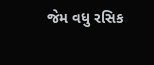જેમ વધુ રસિક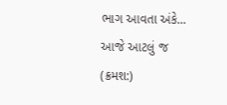ભાગ આવતા અંકે...
આજે આટલું જ
(ક્રમશ:)